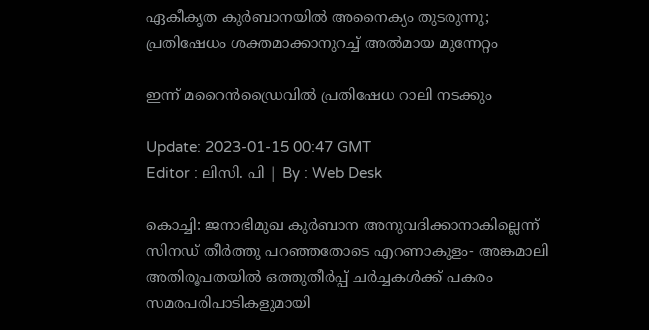ഏകീകൃത കുർബാനയിൽ അനൈക്യം തുടരുന്നു; പ്രതിഷേധം ശക്തമാക്കാനുറച്ച് അൽമായ മുന്നേറ്റം

ഇന്ന് മറൈൻഡ്രൈവിൽ പ്രതിഷേധ റാലി നടക്കും

Update: 2023-01-15 00:47 GMT
Editor : ലിസി. പി | By : Web Desk

കൊച്ചി: ജനാഭിമുഖ കുർബാന അനുവദിക്കാനാകില്ലെന്ന് സിനഡ് തീർത്തു പറഞ്ഞതോടെ എറണാകുളം- അങ്കമാലി അതിരൂപതയിൽ ഒത്തുതീർപ്പ് ചർച്ചകൾക്ക് പകരം സമരപരിപാടികളുമായി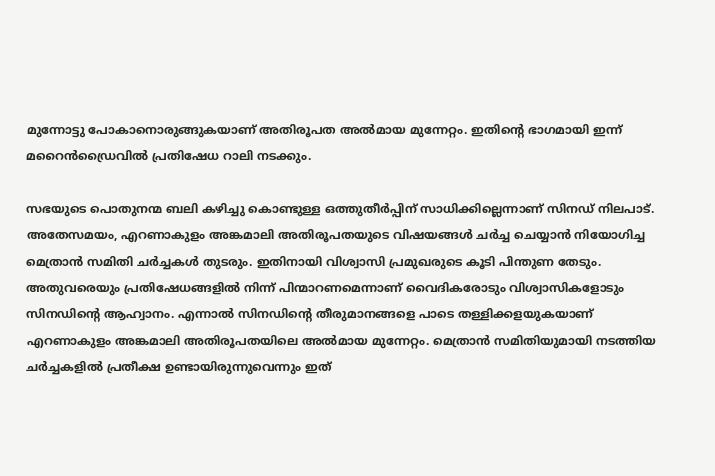മുന്നോട്ടു പോകാനൊരുങ്ങുകയാണ് അതിരൂപത അൽമായ മുന്നേറ്റം. ഇതിന്റെ ഭാഗമായി ഇന്ന് മറൈൻഡ്രൈവിൽ പ്രതിഷേധ റാലി നടക്കും.

സഭയുടെ പൊതുനന്മ ബലി കഴിച്ചു കൊണ്ടുള്ള ഒത്തുതീർപ്പിന് സാധിക്കില്ലെന്നാണ് സിനഡ് നിലപാട്. അതേസമയം, എറണാകുളം അങ്കമാലി അതിരൂപതയുടെ വിഷയങ്ങൾ ചർച്ച ചെയ്യാൻ നിയോഗിച്ച മെത്രാൻ സമിതി ചർച്ചകൾ തുടരും. ഇതിനായി വിശ്വാസി പ്രമുഖരുടെ കൂടി പിന്തുണ തേടും. അതുവരെയും പ്രതിഷേധങ്ങളിൽ നിന്ന് പിന്മാറണമെന്നാണ് വൈദികരോടും വിശ്വാസികളോടും സിനഡിന്റെ ആഹ്വാനം. എന്നാൽ സിനഡിന്റെ തീരുമാനങ്ങളെ പാടെ തള്ളിക്കളയുകയാണ് എറണാകുളം അങ്കമാലി അതിരൂപതയിലെ അല്‍മായ മുന്നേറ്റം. മെത്രാൻ സമിതിയുമായി നടത്തിയ ചർച്ചകളിൽ പ്രതീക്ഷ ഉണ്ടായിരുന്നുവെന്നും ഇത്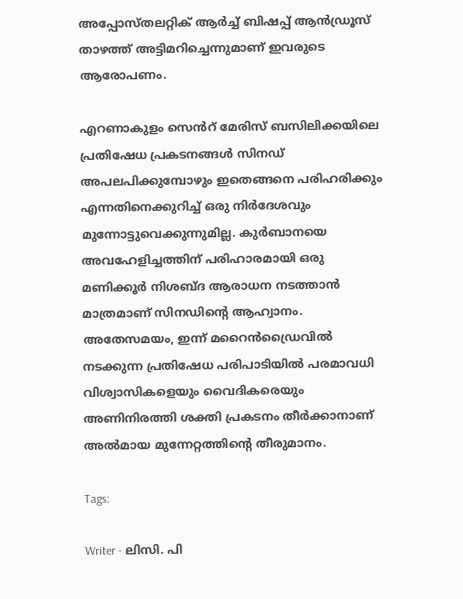അപ്പോസ്തലറ്റിക് ആർച്ച് ബിഷപ്പ് ആൻഡ്രൂസ് താഴത്ത് അട്ടിമറിച്ചെന്നുമാണ് ഇവരുടെ ആരോപണം.

എറണാകുളം സെൻറ് മേരിസ് ബസിലിക്കയിലെ പ്രതിഷേധ പ്രകടനങ്ങൾ സിനഡ് അപലപിക്കുമ്പോഴും ഇതെങ്ങനെ പരിഹരിക്കും എന്നതിനെക്കുറിച്ച് ഒരു നിർദേശവും മുന്നോട്ടുവെക്കുന്നുമില്ല. കുർബാനയെ അവഹേളിച്ചത്തിന് പരിഹാരമായി ഒരു മണിക്കൂർ നിശബ്ദ ആരാധന നടത്താൻ മാത്രമാണ് സിനഡിന്റെ ആഹ്വാനം. അതേസമയം, ഇന്ന് മറൈൻഡ്രൈവിൽ നടക്കുന്ന പ്രതിഷേധ പരിപാടിയിൽ പരമാവധി വിശ്വാസികളെയും വൈദികരെയും അണിനിരത്തി ശക്തി പ്രകടനം തീർക്കാനാണ് അല്‍മായ മുന്നേറ്റത്തിന്റെ തീരുമാനം.

Tags:

Writer - ലിസി. പി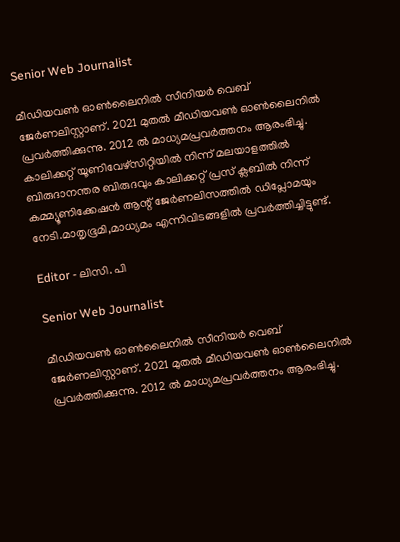Senior Web Journalist

മീഡിയവൺ ഓൺലൈനിൽ സീനിയർ വെബ് ജേർണലിസ്റ്റാണ്. 2021 മുതൽ മീഡിയവൺ ഓൺലൈനിൽ പ്രവർത്തിക്കുന്നു. 2012 ല്‍ മാധ്യമപ്രവര്‍ത്തനം ആരംഭിച്ചു. കാലിക്കറ്റ് യൂണിവേഴ്‌സിറ്റിയിൽ നിന്ന് മലയാളത്തിൽ ബിരുദാനന്തര ബിരുദവും കാലിക്കറ്റ് പ്രസ് ക്ലബിൽ നിന്ന് കമ്മ്യൂണിക്കേഷൻ ആന്റ് ജേർണലിസത്തിൽ ഡിപ്ലോമയും നേടി.മാതൃഭൂമി,മാധ്യമം എന്നിവിടങ്ങളിൽ പ്രവർത്തിച്ചിട്ടുണ്ട്.

Editor - ലിസി. പി

Senior Web Journalist

മീഡിയവൺ ഓൺലൈനിൽ സീനിയർ വെബ് ജേർണലിസ്റ്റാണ്. 2021 മുതൽ മീഡിയവൺ ഓൺലൈനിൽ പ്രവർത്തിക്കുന്നു. 2012 ല്‍ മാധ്യമപ്രവര്‍ത്തനം ആരംഭിച്ചു.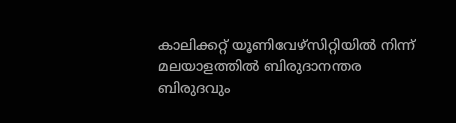കാലിക്കറ്റ് യൂണിവേഴ്‌സിറ്റിയിൽ നിന്ന് മലയാളത്തിൽ ബിരുദാനന്തര ബിരുദവും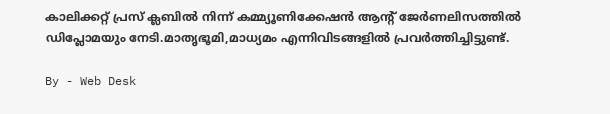കാലിക്കറ്റ് പ്രസ് ക്ലബിൽ നിന്ന് കമ്മ്യൂണിക്കേഷൻ ആന്റ് ജേർണലിസത്തിൽ ഡിപ്ലോമയും നേടി.മാതൃഭൂമി,മാധ്യമം എന്നിവിടങ്ങളിൽ പ്രവർത്തിച്ചിട്ടുണ്ട്.

By - Web Desk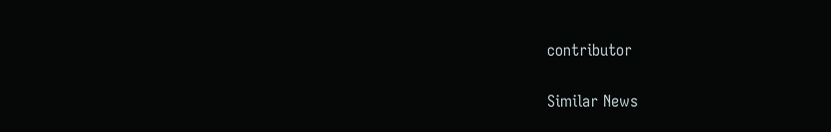contributor

Similar News